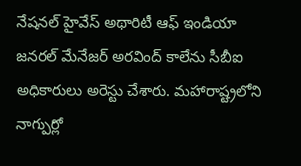నేషనల్ హైవేస్ అథారిటీ ఆఫ్ ఇండియా జనరల్ మేనేజర్ అరవింద్ కాలేను సీబీఐ అధికారులు అరెస్టు చేశారు. మహారాష్ట్రలోని నాగ్పుర్లో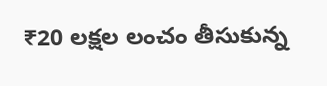₹20 లక్షల లంచం తీసుకున్న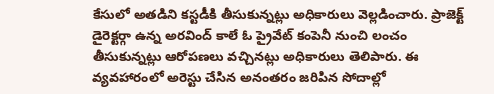కేసులో అతడిని కస్టడీకి తీసుకున్నట్లు అధికారులు వెల్లడించారు. ప్రాజెక్ట్ డైరెక్టర్గా ఉన్న అరవింద్ కాలే ఓ ప్రైవేట్ కంపెనీ నుంచి లంచం తీసుకున్నట్లు ఆరోపణలు వచ్చినట్లు అధికారులు తెలిపారు. ఈ వ్యవహారంలో అరెస్టు చేసిన అనంతరం జరిపిన సోదాల్లో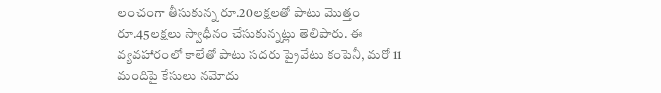లంచంగా తీసుకున్న రూ.20లక్షలతో పాటు మొత్తం రూ.45లక్షలు స్వాధీనం చేసుకున్నట్లు తెలిపారు. ఈ వ్యవహారంలో కాలేతో పాటు సదరు ప్రైవేటు కంపెనీ, మరో 11 మందిపై కేసులు నమోదు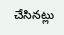చేసినట్లు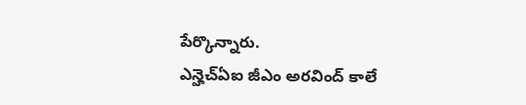పేర్కొన్నారు.
ఎన్హెచ్ఏఐ జీఎం అరవింద్ కాలే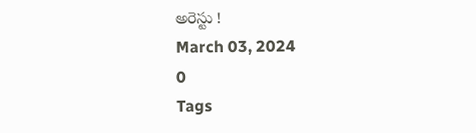అరెస్టు !
March 03, 2024
0
Tags